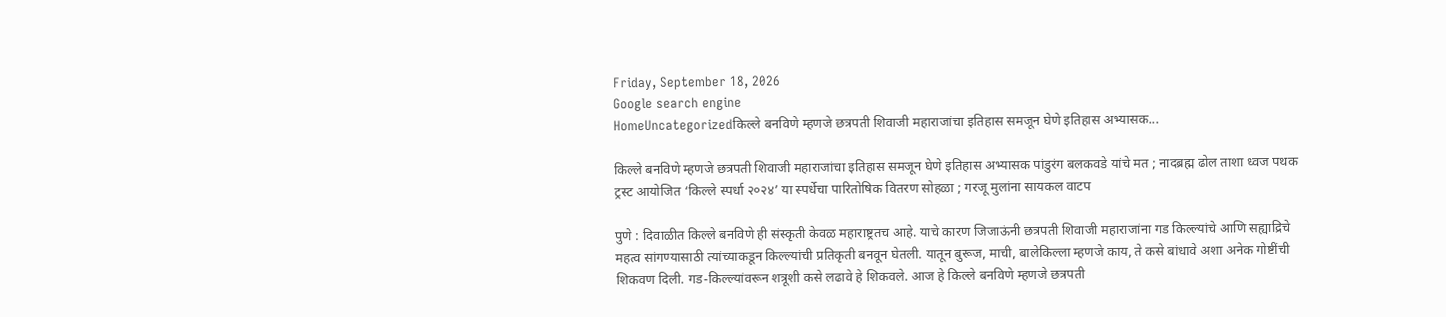Friday, September 18, 2026
Google search engine
HomeUncategorizedकिल्ले बनविणे म्हणजे छत्रपती शिवाजी महाराजांचा इतिहास समजून घेणे इतिहास अभ्यासक...

किल्ले बनविणे म्हणजे छत्रपती शिवाजी महाराजांचा इतिहास समजून घेणे इतिहास अभ्यासक पांडुरंग बलकवडे यांचे मत ; नादब्रह्म ढोल ताशा ध्वज पथक ट्रस्ट आयोजित ‘किल्ले स्पर्धा २०२४’ या स्पर्धेचा पारितोषिक वितरण सोहळा ; गरजू मुलांना सायकल वाटप

पुणे : दिवाळीत किल्ले बनविणे ही संस्कृती केवळ महाराष्ट्रतच आहे. याचे कारण जिजाऊंनी छत्रपती शिवाजी महाराजांना गड किल्ल्यांचे आणि सह्याद्रिचे महत्व सांगण्यासाठी त्यांच्याकडून किल्ल्यांची प्रतिकृती बनवून घेतली. यातून बुरूज, माची, बालेकिल्ला म्हणजे काय, ते कसे बांधावे अशा अनेक गोष्टींची शिकवण दिली. गड-किल्ल्यांवरून शत्रूशी कसे लढावे हे शिकवले. आज हे किल्ले बनविणे म्हणजे छत्रपती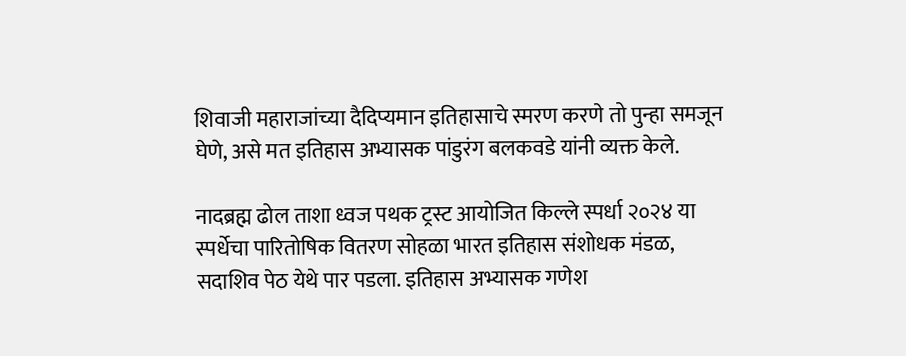शिवाजी महाराजांच्या दैदिप्यमान इतिहासाचे स्मरण करणे तो पुन्हा समजून घेणे, असे मत इतिहास अभ्यासक पांडुरंग बलकवडे यांनी व्यक्त केले.

नादब्रह्म ढोल ताशा ध्वज पथक ट्रस्ट आयोजित किल्ले स्पर्धा २०२४ या स्पर्धेचा पारितोषिक वितरण सोहळा भारत इतिहास संशोधक मंडळ, सदाशिव पेठ येथे पार पडला. इतिहास अभ्यासक गणेश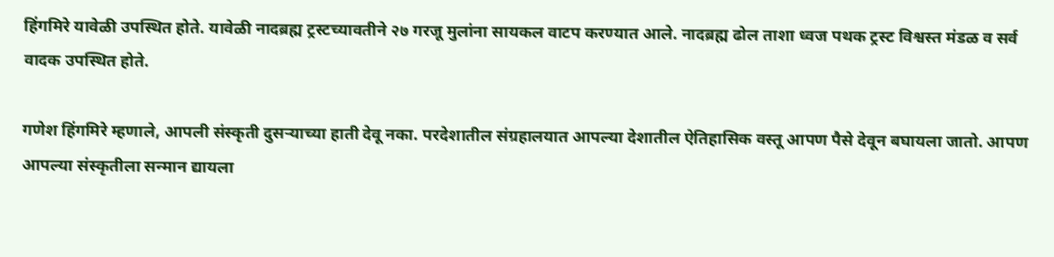हिंगमिरे यावेळी उपस्थित होते. यावेळी नादब्रह्म ट्रस्टच्यावतीने २७ गरजू मुलांना सायकल वाटप करण्यात आले. नादब्रह्म ढोल ताशा ध्वज पथक ट्रस्ट विश्वस्त मंडळ व सर्व वादक उपस्थित होते.

गणेश हिंगमिरे म्हणाले, आपली संस्कृती दुसऱ्याच्या हाती देवू नका. परदेशातील संग्रहालयात आपल्या देशातील ऐतिहासिक वस्तू आपण पैसे देवून बघायला जातो. आपण आपल्या संस्कृतीला सन्मान द्यायला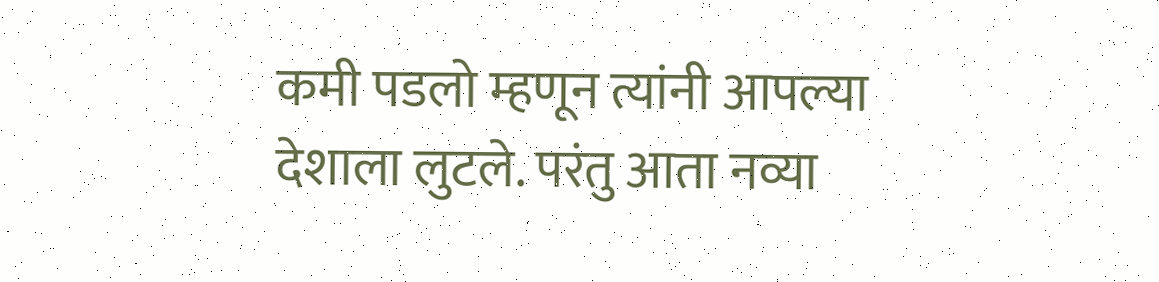कमी पडलो म्हणून त्यांनी आपल्या देशाला लुटले. परंतु आता नव्या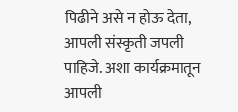पिढीने असे न होऊ देता, आपली संस्कृती जपली पाहिजे. अशा कार्यक्रमातून आपली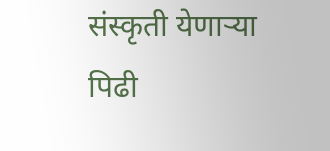संस्कृती येणाऱ्या पिढी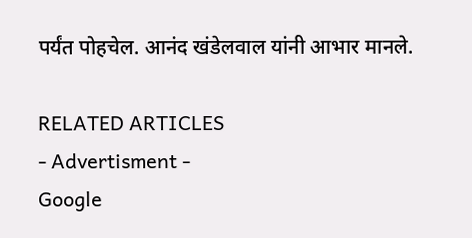पर्यंत पोहचेल. आनंद खंडेलवाल यांनी आभार मानले.

RELATED ARTICLES
- Advertisment -
Google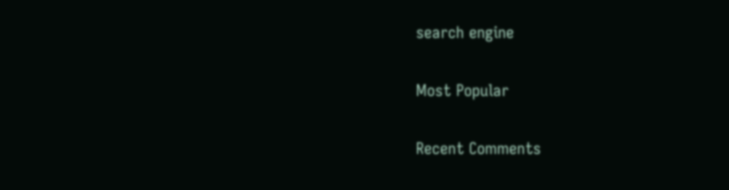search engine

Most Popular

Recent Comments